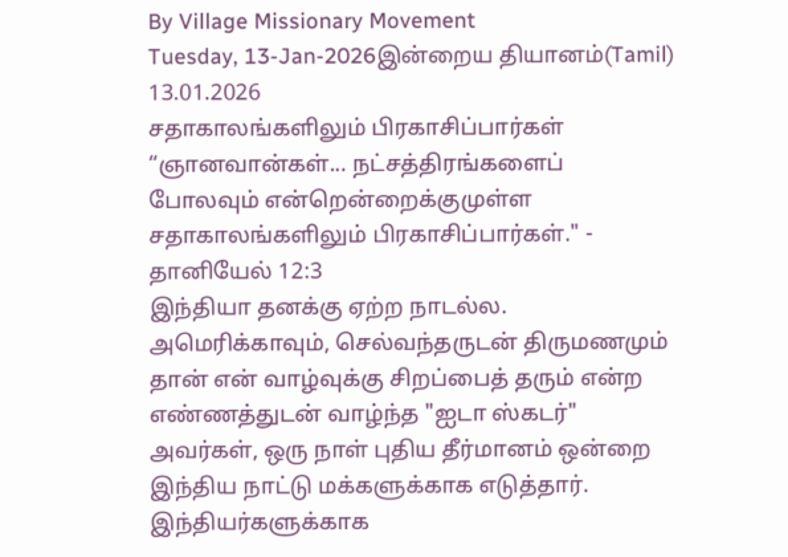By Village Missionary Movement
Tuesday, 13-Jan-2026இன்றைய தியானம்(Tamil) 13.01.2026
சதாகாலங்களிலும் பிரகாசிப்பார்கள்
“ஞானவான்கள்... நட்சத்திரங்களைப் போலவும் என்றென்றைக்குமுள்ள சதாகாலங்களிலும் பிரகாசிப்பார்கள்." - தானியேல் 12:3
இந்தியா தனக்கு ஏற்ற நாடல்ல. அமெரிக்காவும், செல்வந்தருடன் திருமணமும் தான் என் வாழ்வுக்கு சிறப்பைத் தரும் என்ற எண்ணத்துடன் வாழ்ந்த "ஐடா ஸ்கடர்" அவர்கள், ஒரு நாள் புதிய தீர்மானம் ஒன்றை இந்திய நாட்டு மக்களுக்காக எடுத்தார். இந்தியர்களுக்காக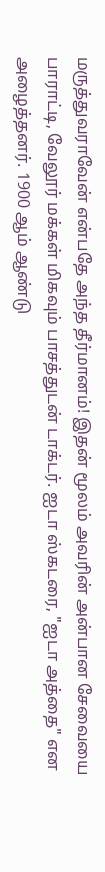மருத்துவராவேன் என்பதே அந்த தீர்மானம்! இதன் மூலம் அவரின் அன்பான சேவையை பாராட்டி, வேலூர் மக்கள் மிகவும் பாசத்துடன் டாக்டர். ஐடா ஸ்கடரை, "ஐடா அத்தை" என அழைத்தனர். 1900 ஆம் ஆண்டு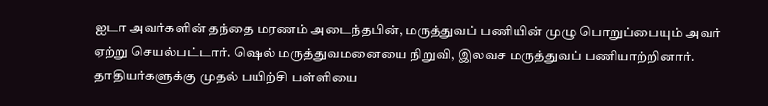ஐடா அவர்களின் தந்தை மரணம் அடைந்தபின், மருத்துவப் பணியின் முழு பொறுப்பையும் அவர் ஏற்று செயல்பட்டார். ஷெல் மருத்துவமனையை நிறுவி, இலவச மருத்துவப் பணியாற்றினார். தாதியர்களுக்கு முதல் பயிற்சி பள்ளியை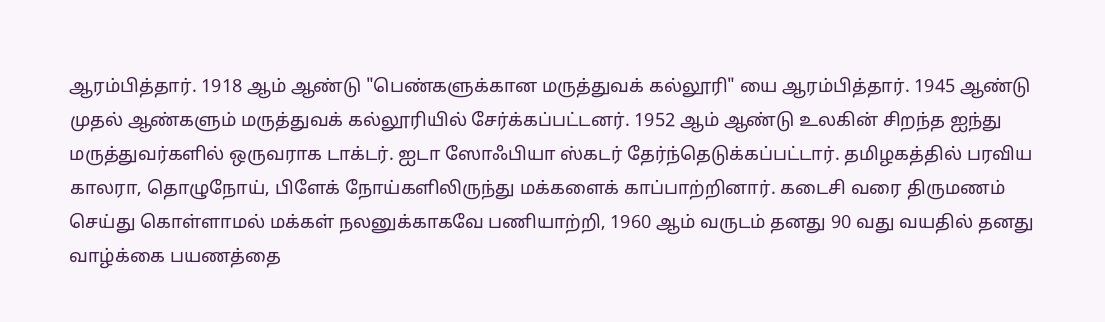ஆரம்பித்தார். 1918 ஆம் ஆண்டு "பெண்களுக்கான மருத்துவக் கல்லூரி" யை ஆரம்பித்தார். 1945 ஆண்டு முதல் ஆண்களும் மருத்துவக் கல்லூரியில் சேர்க்கப்பட்டனர். 1952 ஆம் ஆண்டு உலகின் சிறந்த ஐந்து மருத்துவர்களில் ஒருவராக டாக்டர். ஐடா ஸோஃபியா ஸ்கடர் தேர்ந்தெடுக்கப்பட்டார். தமிழகத்தில் பரவிய காலரா, தொழுநோய், பிளேக் நோய்களிலிருந்து மக்களைக் காப்பாற்றினார். கடைசி வரை திருமணம் செய்து கொள்ளாமல் மக்கள் நலனுக்காகவே பணியாற்றி, 1960 ஆம் வருடம் தனது 90 வது வயதில் தனது வாழ்க்கை பயணத்தை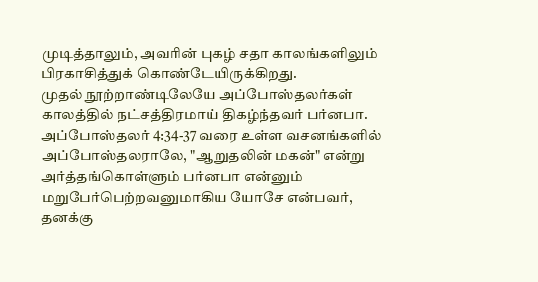முடித்தாலும், அவரின் புகழ் சதா காலங்களிலும் பிரகாசித்துக் கொண்டேயிருக்கிறது.
முதல் நூற்றாண்டிலேயே அப்போஸ்தலர்கள் காலத்தில் நட்சத்திரமாய் திகழ்ந்தவர் பர்னபா. அப்போஸ்தலர் 4:34-37 வரை உள்ள வசனங்களில் அப்போஸ்தலராலே, "ஆறுதலின் மகன்" என்று அர்த்தங்கொள்ளும் பர்னபா என்னும் மறுபேர்பெற்றவனுமாகிய யோசே என்பவர், தனக்கு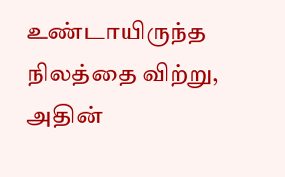உண்டாயிருந்த நிலத்தை விற்று, அதின்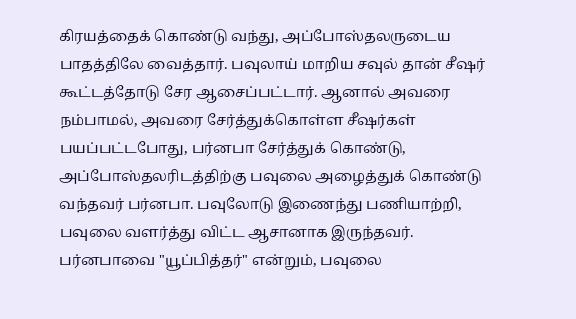கிரயத்தைக் கொண்டு வந்து, அப்போஸ்தலருடைய பாதத்திலே வைத்தார். பவுலாய் மாறிய சவுல் தான் சீஷர் கூட்டத்தோடு சேர ஆசைப்பட்டார். ஆனால் அவரை நம்பாமல், அவரை சேர்த்துக்கொள்ள சீஷர்கள் பயப்பட்டபோது, பர்னபா சேர்த்துக் கொண்டு, அப்போஸ்தலரிடத்திற்கு பவுலை அழைத்துக் கொண்டு வந்தவர் பர்னபா. பவுலோடு இணைந்து பணியாற்றி, பவுலை வளர்த்து விட்ட ஆசானாக இருந்தவர். பர்னபாவை "யூப்பித்தர்" என்றும், பவுலை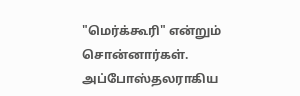"மெர்க்கூரி" என்றும் சொன்னார்கள். அப்போஸ்தலராகிய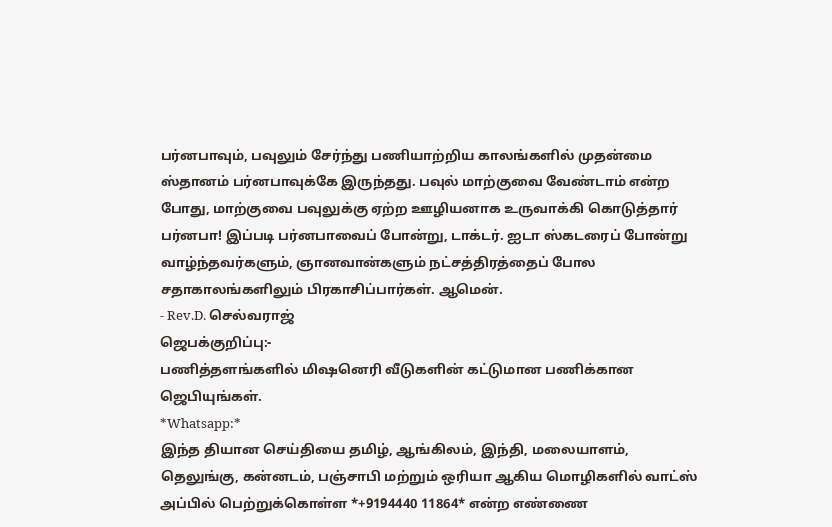பர்னபாவும், பவுலும் சேர்ந்து பணியாற்றிய காலங்களில் முதன்மை ஸ்தானம் பர்னபாவுக்கே இருந்தது. பவுல் மாற்குவை வேண்டாம் என்ற போது, மாற்குவை பவுலுக்கு ஏற்ற ஊழியனாக உருவாக்கி கொடுத்தார் பர்னபா! இப்படி பர்னபாவைப் போன்று, டாக்டர். ஐடா ஸ்கடரைப் போன்று வாழ்ந்தவர்களும், ஞானவான்களும் நட்சத்திரத்தைப் போல சதாகாலங்களிலும் பிரகாசிப்பார்கள். ஆமென்.
- Rev.D. செல்வராஜ்
ஜெபக்குறிப்பு:-
பணித்தளங்களில் மிஷனெரி வீடுகளின் கட்டுமான பணிக்கான
ஜெபியுங்கள்.
*Whatsapp:*
இந்த தியான செய்தியை தமிழ், ஆங்கிலம், இந்தி, மலையாளம், தெலுங்கு, கன்னடம், பஞ்சாபி மற்றும் ஒரியா ஆகிய மொழிகளில் வாட்ஸ் அப்பில் பெற்றுக்கொள்ள *+9194440 11864* என்ற எண்ணை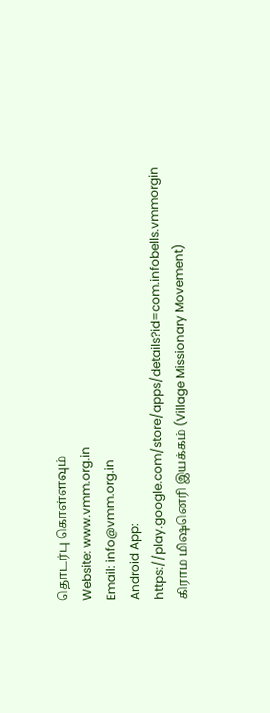தொடர்பு கொள்ளவும்
Website: www.vmm.org.in
Email: info@vmm.org.in
Android App: https://play.google.com/store/apps/details?id=com.infobells.vmmorgin
கிராம மிஷனெரி இயக்கம் (Village Missionary Movement)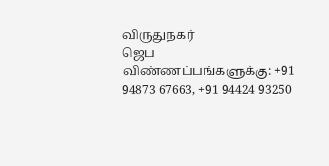விருதுநகர்
ஜெப விண்ணப்பங்களுக்கு: +91 94873 67663, +91 94424 93250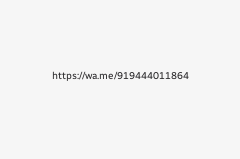https://wa.me/919444011864